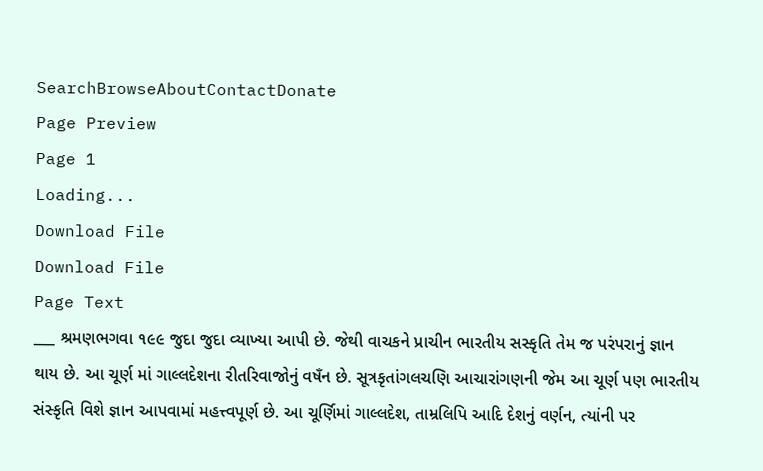SearchBrowseAboutContactDonate
Page Preview
Page 1
Loading...
Download File
Download File
Page Text
___ શ્રમણભગવા ૧૯૯ જુદા જુદા વ્યાખ્યા આપી છે. જેથી વાચકને પ્રાચીન ભારતીય સસ્કૃતિ તેમ જ પરંપરાનું જ્ઞાન થાય છે. આ ચૂર્ણ માં ગાલ્લદેશના રીતરિવાજોનું વષઁન છે. સૂત્રકૃતાંગલચણિ આચારાંગણની જેમ આ ચૂર્ણ પણ ભારતીય સંસ્કૃતિ વિશે જ્ઞાન આપવામાં મહત્ત્વપૂર્ણ છે. આ ચૂર્ણિમાં ગાલ્લદેશ, તામ્રલિપિ આદિ દેશનું વર્ણન, ત્યાંની પર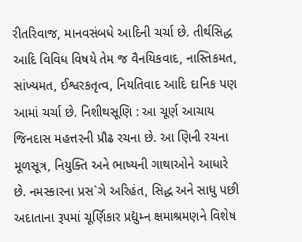રીતરિવાજ, માનવસંબધે આદિની ચર્ચા છે. તીર્થસિદ્ધ આદિ વિવિધ વિષયે તેમ જ વૈનયિકવાદ, નાસ્તિકમત, સાંખ્યમત, ઈશ્વરકતૃત્વ, નિયતિવાદ આદિ દાનિક પણ આમાં ચર્ચા છે. નિશીથસૂણિ : આ ચૂર્ણ આચાય જિનદાસ મહત્તરની પ્રૌઢ રચના છે. આ ણિની રચના મૂળસૂત્ર, નિયુક્તિ અને ભાષ્યની ગાથાઓને આધારે છે. નમસ્કારના પ્રસ`ગે અરિહંત, સિદ્ધ અને સાધુ પછી અદાતાના રૂપમાં ચૂર્ણિકાર પ્રદ્યુમ્ન ક્ષમાશ્રમણને વિશેષ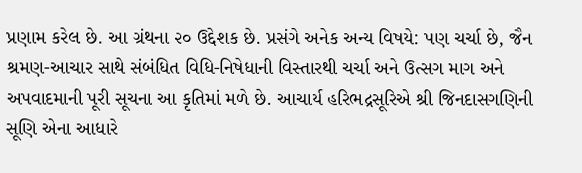પ્રણામ કરેલ છે. આ ગ્રંથના ૨૦ ઉદ્દેશક છે. પ્રસંગે અનેક અન્ય વિષયે: પણ ચર્ચા છે, જૈન શ્રમણ-આચાર સાથે સંબંધિત વિધિ-નિષેધાની વિસ્તારથી ચર્ચા અને ઉત્સગ માગ અને અપવાદમાની પૂરી સૂચના આ કૃતિમાં મળે છે. આચાર્ય હરિભદ્રસૂરિએ શ્રી જિનદાસગણિની સૂણિ એના આધારે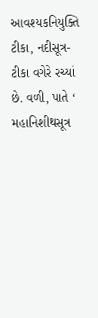આવશ્યકનિયુક્તિ ટીકા, નદીસૂત્ર-ટીકા વગેરે રચ્યાં છે. વળી, પાતે ‘ મહાનિશીથસૂત્ર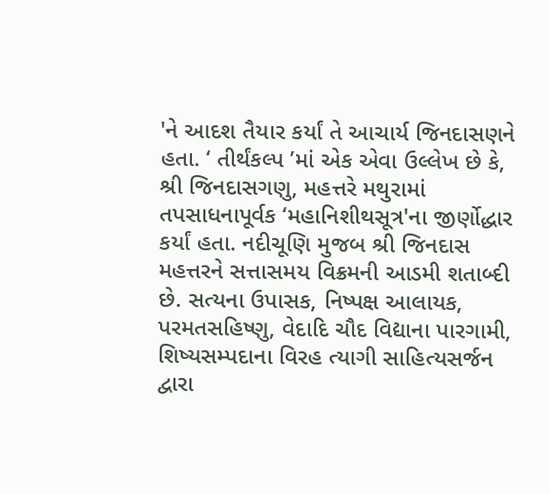'ને આદશ તૈયાર કર્યાં તે આચાર્ય જિનદાસણને હતા. ‘ તીર્થંકલ્પ ’માં એક એવા ઉલ્લેખ છે કે, શ્રી જિનદાસગણુ, મહત્તરે મથુરામાં તપસાધનાપૂર્વક ‘મહાનિશીથસૂત્ર'ના જીર્ણોદ્ધાર કર્યાં હતા. નદીચૂણિ મુજબ શ્રી જિનદાસ મહત્તરને સત્તાસમય વિક્રમની આડમી શતાબ્દી છે. સત્યના ઉપાસક, નિષ્પક્ષ આલાયક, પરમતસહિષ્ણુ, વેદાદિ ચૌદ વિદ્યાના પારગામી, શિષ્યસમ્પદાના વિરહ ત્યાગી સાહિત્યસર્જન દ્વારા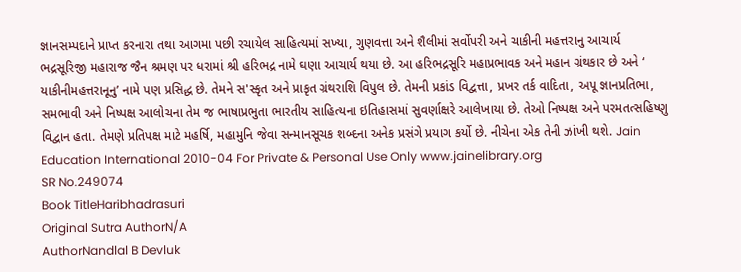જ્ઞાનસમ્પદાને પ્રાપ્ત કરનારા તથા આગમા પછી રચાયેલ સાહિત્યમાં સખ્યા, ગુણવત્તા અને શૈલીમાં સર્વોપરી અને ચાકીની મહત્તરાનુ આચાર્ય ભદ્રસૂરિજી મહારાજ જૈન શ્રમણ પર ધરામાં શ્રી હરિભદ્ર નામે ઘણા આચાર્ય થયા છે. આ હરિભદ્રસૂરિ મહાપ્રભાવક અને મહાન ગ્રંથકાર છે અને ‘ યાકીનીમહત્તરાનૂનુ’ નામે પણ પ્રસિદ્ધ છે. તેમને સ'સ્કૃત અને પ્રાકૃત ગ્રંથરાશિ વિપુલ છે. તેમની પ્રકાંડ વિદ્વત્તા, પ્રખર તર્ક વાદિતા, અપૂ જ્ઞાનપ્રતિભા, સમભાવી અને નિષ્પક્ષ આલોચના તેમ જ ભાષાપ્રભુતા ભારતીય સાહિત્યના ઇતિહાસમાં સુવર્ણાક્ષરે આલેખાયા છે. તેઓ નિષ્પક્ષ અને પરમતત્સહિષ્ણુ વિદ્વાન હતા. તેમણે પ્રતિપક્ષ માટે મહર્ષિ, મહામુનિ જેવા સન્માનસૂચક શબ્દના અનેક પ્રસંગે પ્રયાગ કર્યો છે. નીચેના એક તેની ઝાંખી થશે. Jain Education International 2010-04 For Private & Personal Use Only www.jainelibrary.org
SR No.249074
Book TitleHaribhadrasuri
Original Sutra AuthorN/A
AuthorNandlal B Devluk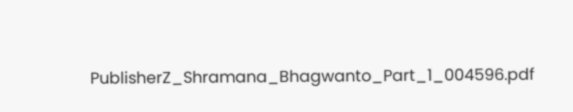PublisherZ_Shramana_Bhagwanto_Part_1_004596.pdf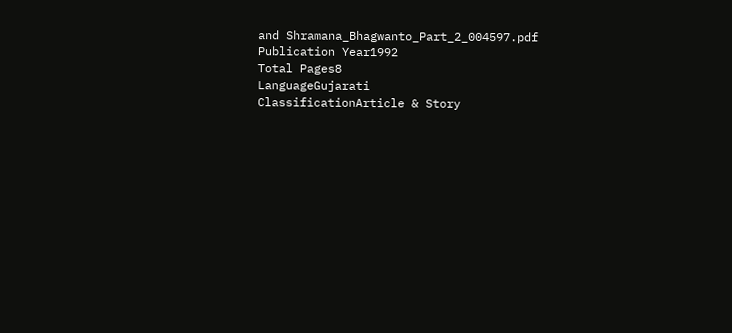and Shramana_Bhagwanto_Part_2_004597.pdf
Publication Year1992
Total Pages8
LanguageGujarati
ClassificationArticle & Story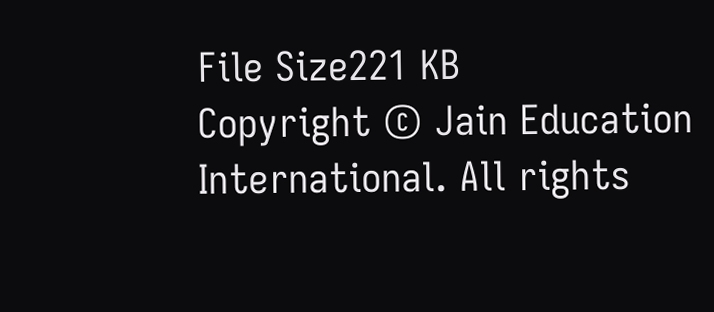File Size221 KB
Copyright © Jain Education International. All rights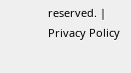reserved. | Privacy Policy